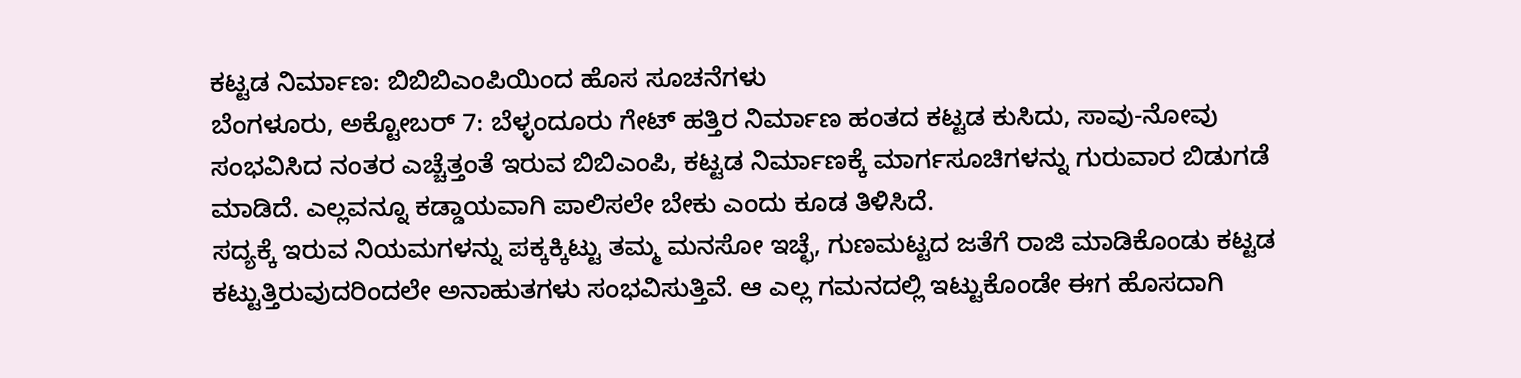ಕಟ್ಟಡ ನಿರ್ಮಾಣ: ಬಿಬಿಬಿಎಂಪಿಯಿಂದ ಹೊಸ ಸೂಚನೆಗಳು
ಬೆಂಗಳೂರು, ಅಕ್ಟೋಬರ್ 7: ಬೆಳ್ಳಂದೂರು ಗೇಟ್ ಹತ್ತಿರ ನಿರ್ಮಾಣ ಹಂತದ ಕಟ್ಟಡ ಕುಸಿದು, ಸಾವು-ನೋವು ಸಂಭವಿಸಿದ ನಂತರ ಎಚ್ಚೆತ್ತಂತೆ ಇರುವ ಬಿಬಿಎಂಪಿ, ಕಟ್ಟಡ ನಿರ್ಮಾಣಕ್ಕೆ ಮಾರ್ಗಸೂಚಿಗಳನ್ನು ಗುರುವಾರ ಬಿಡುಗಡೆ ಮಾಡಿದೆ. ಎಲ್ಲವನ್ನೂ ಕಡ್ಡಾಯವಾಗಿ ಪಾಲಿಸಲೇ ಬೇಕು ಎಂದು ಕೂಡ ತಿಳಿಸಿದೆ.
ಸದ್ಯಕ್ಕೆ ಇರುವ ನಿಯಮಗಳನ್ನು ಪಕ್ಕಕ್ಕಿಟ್ಟು ತಮ್ಮ ಮನಸೋ ಇಚ್ಛೆ, ಗುಣಮಟ್ಟದ ಜತೆಗೆ ರಾಜಿ ಮಾಡಿಕೊಂಡು ಕಟ್ಟಡ ಕಟ್ಟುತ್ತಿರುವುದರಿಂದಲೇ ಅನಾಹುತಗಳು ಸಂಭವಿಸುತ್ತಿವೆ. ಆ ಎಲ್ಲ ಗಮನದಲ್ಲಿ ಇಟ್ಟುಕೊಂಡೇ ಈಗ ಹೊಸದಾಗಿ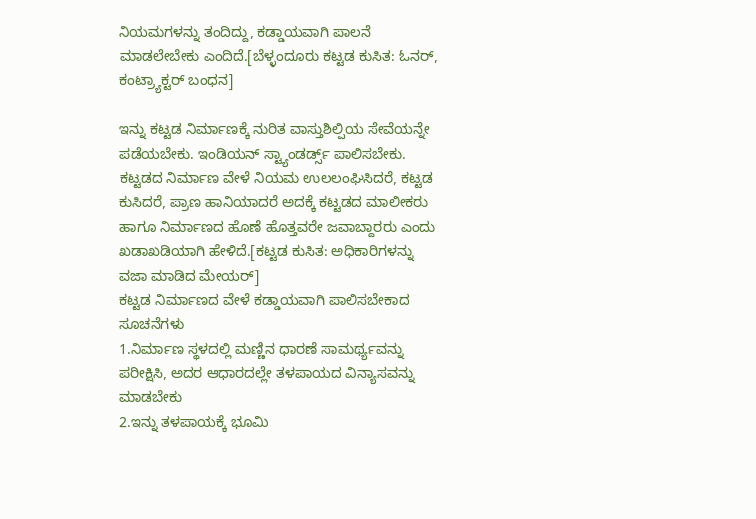ನಿಯಮಗಳನ್ನು ತಂದಿದ್ದು, ಕಡ್ಡಾಯವಾಗಿ ಪಾಲನೆ ಮಾಡಲೇಬೇಕು ಎಂದಿದೆ.[ಬೆಳ್ಳಂದೂರು ಕಟ್ಟಡ ಕುಸಿತ: ಓನರ್, ಕಂಟ್ರ್ಯಾಕ್ಟರ್ ಬಂಧನ]

ಇನ್ನು ಕಟ್ಟಡ ನಿರ್ಮಾಣಕ್ಕೆ ನುರಿತ ವಾಸ್ತುಶಿಲ್ಪಿಯ ಸೇವೆಯನ್ನೇ ಪಡೆಯಬೇಕು. ಇಂಡಿಯನ್ ಸ್ಟ್ಯಾಂಡರ್ಡ್ಸ್ ಪಾಲಿಸಬೇಕು. ಕಟ್ಟಡದ ನಿರ್ಮಾಣ ವೇಳೆ ನಿಯಮ ಉಲಲಂಘಿಸಿದರೆ, ಕಟ್ಟಡ ಕುಸಿದರೆ, ಪ್ರಾಣ ಹಾನಿಯಾದರೆ ಅದಕ್ಕೆ ಕಟ್ಟಡದ ಮಾಲೀಕರು ಹಾಗೂ ನಿರ್ಮಾಣದ ಹೊಣೆ ಹೊತ್ತವರೇ ಜವಾಬ್ದಾರರು ಎಂದು ಖಡಾಖಡಿಯಾಗಿ ಹೇಳಿದೆ.[ಕಟ್ಟಡ ಕುಸಿತ: ಅಧಿಕಾರಿಗಳನ್ನು ವಜಾ ಮಾಡಿದ ಮೇಯರ್]
ಕಟ್ಟಡ ನಿರ್ಮಾಣದ ವೇಳೆ ಕಡ್ಡಾಯವಾಗಿ ಪಾಲಿಸಬೇಕಾದ ಸೂಚನೆಗಳು
1.ನಿರ್ಮಾಣ ಸ್ಥಳದಲ್ಲಿ ಮಣ್ಣಿನ ಧಾರಣೆ ಸಾಮರ್ಥ್ಯವನ್ನು ಪರೀಕ್ಷಿಸಿ, ಅದರ ಆಧಾರದಲ್ಲೇ ತಳಪಾಯದ ವಿನ್ಯಾಸವನ್ನು ಮಾಡಬೇಕು
2.ಇನ್ನು ತಳಪಾಯಕ್ಕೆ ಭೂಮಿ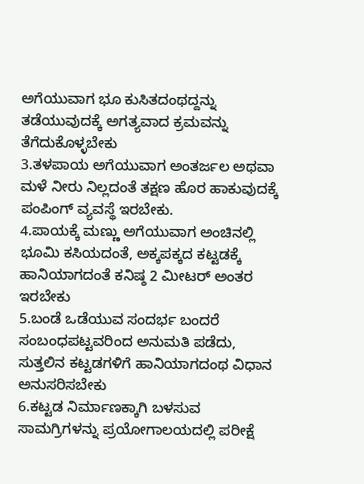ಅಗೆಯುವಾಗ ಭೂ ಕುಸಿತದಂಥದ್ದನ್ನು ತಡೆಯುವುದಕ್ಕೆ ಅಗತ್ಯವಾದ ಕ್ರಮವನ್ನು ತೆಗೆದುಕೊಳ್ಳಬೇಕು
3.ತಳಪಾಯ ಅಗೆಯುವಾಗ ಅಂತರ್ಜಲ ಅಥವಾ ಮಳೆ ನೀರು ನಿಲ್ಲದಂತೆ ತಕ್ಷಣ ಹೊರ ಹಾಕುವುದಕ್ಕೆ ಪಂಪಿಂಗ್ ವ್ಯವಸ್ಥೆ ಇರಬೇಕು.
4.ಪಾಯಕ್ಕೆ ಮಣ್ಣು ಅಗೆಯುವಾಗ ಅಂಚಿನಲ್ಲಿ ಭೂಮಿ ಕಸಿಯದಂತೆ, ಅಕ್ಕಪಕ್ಕದ ಕಟ್ಟಡಕ್ಕೆ ಹಾನಿಯಾಗದಂತೆ ಕನಿಷ್ಠ 2 ಮೀಟರ್ ಅಂತರ ಇರಬೇಕು
5.ಬಂಡೆ ಒಡೆಯುವ ಸಂದರ್ಭ ಬಂದರೆ ಸಂಬಂಧಪಟ್ಟವರಿಂದ ಅನುಮತಿ ಪಡೆದು, ಸುತ್ತಲಿನ ಕಟ್ಟಡಗಳಿಗೆ ಹಾನಿಯಾಗದಂಥ ವಿಧಾನ ಅನುಸರಿಸಬೇಕು
6.ಕಟ್ಟಡ ನಿರ್ಮಾಣಕ್ಕಾಗಿ ಬಳಸುವ ಸಾಮಗ್ರಿಗಳನ್ನು ಪ್ರಯೋಗಾಲಯದಲ್ಲಿ ಪರೀಕ್ಷೆ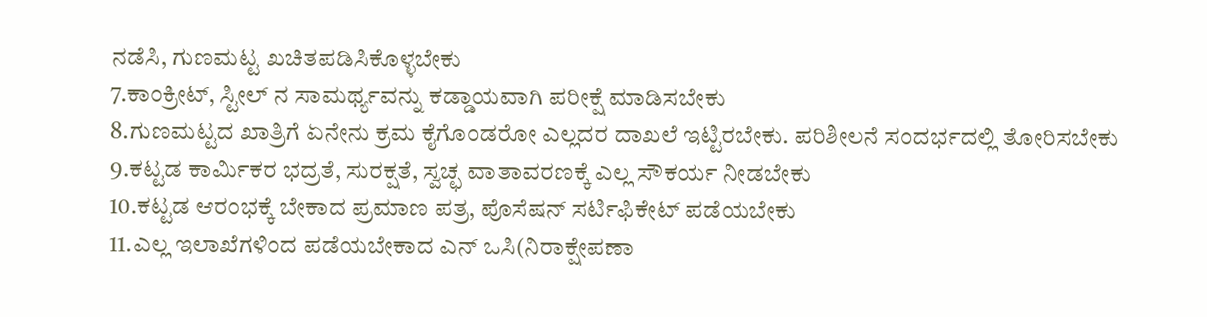ನಡೆಸಿ, ಗುಣಮಟ್ಟ ಖಚಿತಪಡಿಸಿಕೊಳ್ಳಬೇಕು
7.ಕಾಂಕ್ರೀಟ್, ಸ್ಟೀಲ್ ನ ಸಾಮರ್ಥ್ಯವನ್ನು ಕಡ್ಡಾಯವಾಗಿ ಪರೀಕ್ಷೆ ಮಾಡಿಸಬೇಕು
8.ಗುಣಮಟ್ಟದ ಖಾತ್ರಿಗೆ ಏನೇನು ಕ್ರಮ ಕೈಗೊಂಡರೋ ಎಲ್ಲದರ ದಾಖಲೆ ಇಟ್ಟಿರಬೇಕು. ಪರಿಶೀಲನೆ ಸಂದರ್ಭದಲ್ಲಿ ತೋರಿಸಬೇಕು
9.ಕಟ್ಟಡ ಕಾರ್ಮಿಕರ ಭದ್ರತೆ, ಸುರಕ್ಷತೆ, ಸ್ವಚ್ಛ ವಾತಾವರಣಕ್ಕೆ ಎಲ್ಲ ಸೌಕರ್ಯ ನೀಡಬೇಕು
10.ಕಟ್ಟಡ ಆರಂಭಕ್ಕೆ ಬೇಕಾದ ಪ್ರಮಾಣ ಪತ್ರ, ಪೊಸೆಷನ್ ಸರ್ಟಿಫಿಕೇಟ್ ಪಡೆಯಬೇಕು
11.ಎಲ್ಲ ಇಲಾಖೆಗಳಿಂದ ಪಡೆಯಬೇಕಾದ ಎನ್ ಒಸಿ(ನಿರಾಕ್ಷೇಪಣಾ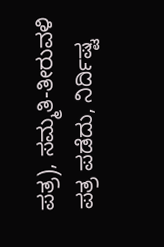ಪತ್ರ), ಸಮ್ಮತಿ-ತೀರುವಳಿ ಪತ್ರ ಪಡೆದು, ನಿರ್ದಿಷ್ಟ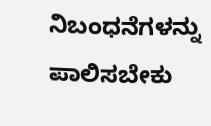ನಿಬಂಧನೆಗಳನ್ನು ಪಾಲಿಸಬೇಕು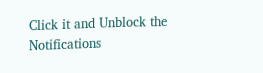Click it and Unblock the Notifications